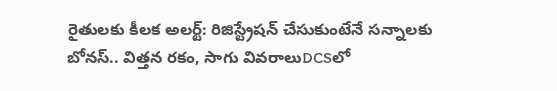రైతులకు కీలక అలర్ట్: రిజిస్ట్రేషన్ చేసుకుంటేనే సన్నాలకు బోనస్.. విత్తన రకం, సాగు వివరాలుDCSలో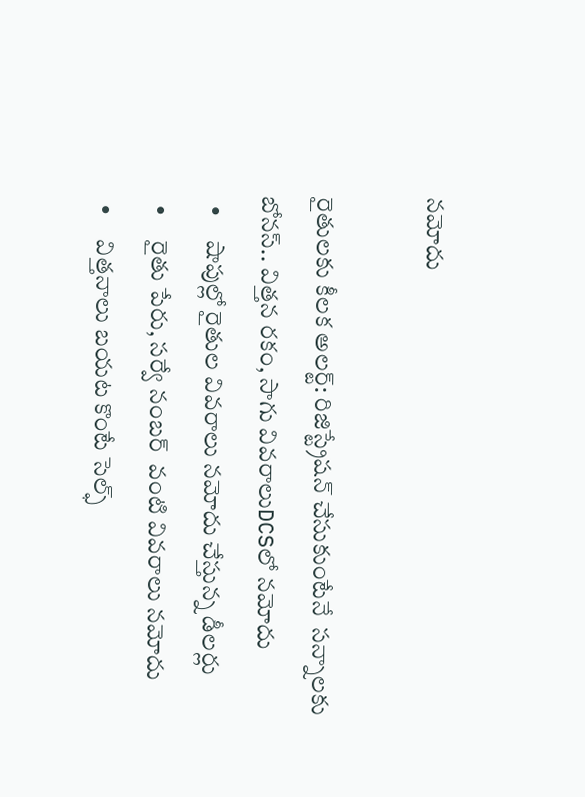నమోదు

రైతులకు కీలక అలర్ట్: రిజిస్ట్రేషన్ చేసుకుంటేనే  సన్నాలకు బోనస్.. విత్తన రకం, సాగు వివరాలుDCSలో నమోదు
  •     షాపుల్లో రైతుల వివరాలు నమోదు చేస్తున్న డీలర్లు
  •     రైతు పేరు, సర్వే నంబర్  వంటి వివరాలు నమోదు
  •     విత్తనాలు బయట కొంటే సెల్ఫ్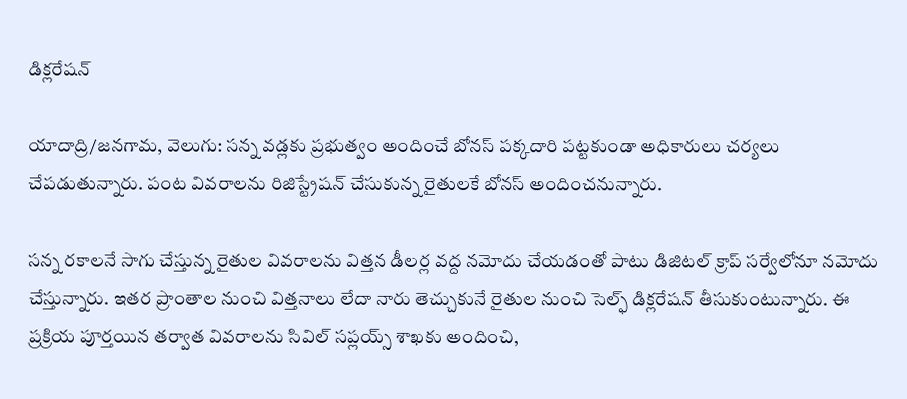డిక్లరేషన్

యాదాద్రి/జనగామ, వెలుగు: సన్న వడ్లకు ప్రభుత్వం అందించే బోనస్‌‌‌‌ పక్కదారి పట్టకుండా అధికారులు చర్యలు చేపడుతున్నారు. పంట వివరాలను రిజిస్ట్రేషన్‌‌‌‌ చేసుకున్న రైతులకే బోనస్‌‌‌‌ అందించనున్నారు.

సన్న రకాలనే సాగు చేస్తున్న రైతుల వివరాలను విత్తన డీలర్ల వద్ద నమోదు చేయడంతో పాటు డిజిటల్‌‌‌‌ క్రాప్‌‌‌‌ సర్వేలోనూ నమోదు చేస్తున్నారు. ఇతర ప్రాంతాల నుంచి విత్తనాలు లేదా నారు తెచ్చుకునే రైతుల నుంచి సెల్ఫ్‌‌‌‌ డిక్లరేషన్‌‌‌‌ తీసుకుంటున్నారు. ఈ ప్రక్రియ పూర్తయిన తర్వాత వివరాలను సివిల్‌‌‌‌ సప్లయ్స్‌‌‌‌ శాఖకు అందించి,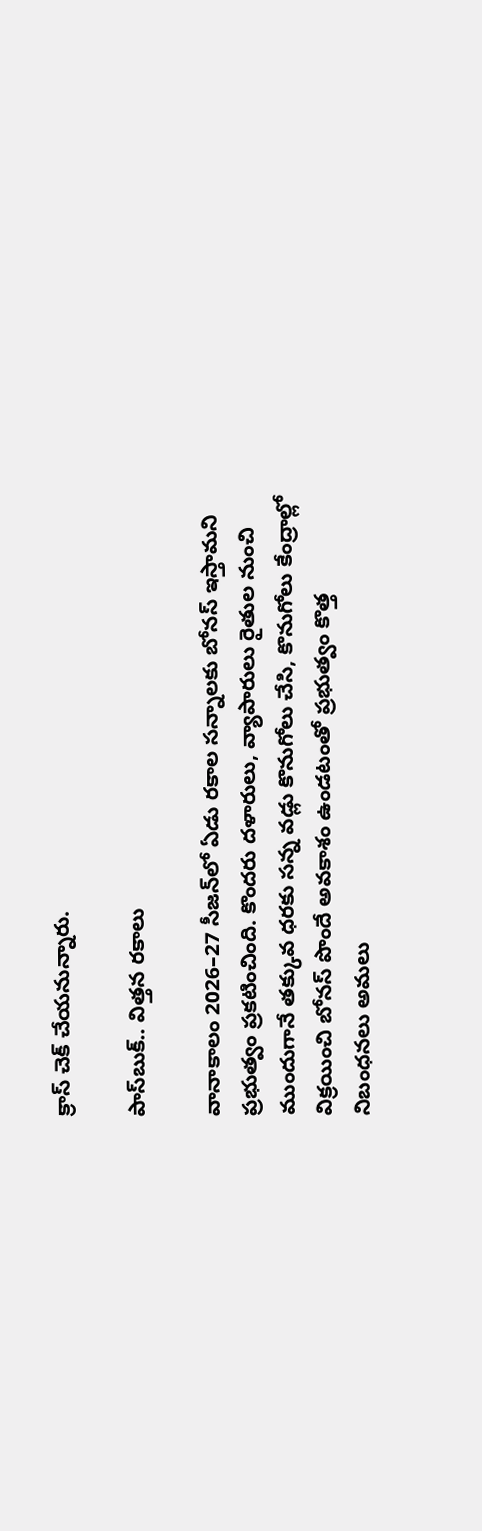క్రాస్‌‌‌‌ చెక్‌‌‌‌ చేయనున్నారు.

పాస్‌‌‌‌బుక్‌‌‌‌.. విత్తన రకాలు

వానాకాలం 2026–27 సీజన్‌‌‌‌లో ఏడు రకాల సన్నాలకు బోనస్‌‌‌‌ ఇస్తామని ప్రభుత్వం ప్రకటించింది. కొందరు దళారులు, వ్యాపారులు రైతుల నుంచి ముందుగానే తక్కువ ధరకు సన్న వడ్లు కొనుగోలు చేసి, కొనుగోలు కేంద్రాల్లో విక్రయించి బోనస్‌‌‌‌ పొందే అవకాశం ఉండటంతో ప్రభుత్వం కొత్త నిబంధనలు అమలు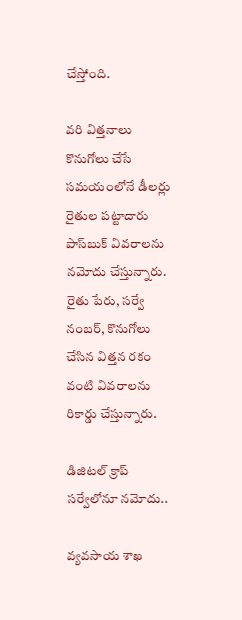చేస్తోంది.

వరి విత్తనాలు కొనుగోలు చేసే సమయంలోనే డీలర్లు రైతుల పట్టాదారు పాస్‌‌‌‌బుక్‌‌‌‌ వివరాలను నమోదు చేస్తున్నారు. రైతు పేరు, సర్వే నంబర్‌‌‌‌, కొనుగోలు చేసిన విత్తన రకం వంటి వివరాలను రికార్డు చేస్తున్నారు.

డిజిటల్‌‌‌‌ క్రాప్‌‌‌‌ సర్వేలోనూ నమోదు..

వ్యవసాయ శాఖ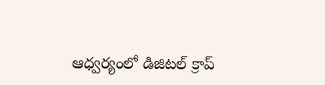ఆధ్వర్యంలో డిజిటల్‌‌‌‌ క్రాప్‌‌‌‌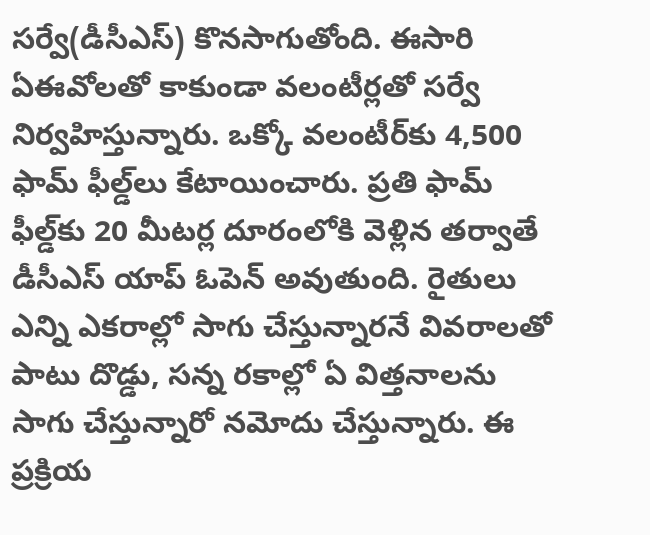సర్వే(డీసీఎస్) కొనసాగుతోంది. ఈసారి ఏఈవోలతో కాకుండా వలంటీర్లతో సర్వే నిర్వహిస్తున్నారు. ఒక్కో వలంటీర్‌‌‌‌కు 4,500 ఫామ్‌‌‌‌ ఫీల్డ్‌‌‌‌లు కేటాయించారు. ప్రతి ఫామ్‌‌‌‌ ఫీల్డ్‌‌‌‌కు 20 మీటర్ల దూరంలోకి వెళ్లిన తర్వాతే డీసీఎస్‌‌‌‌ యాప్‌‌‌‌ ఓపెన్‌‌‌‌ అవుతుంది. రైతులు ఎన్ని ఎకరాల్లో సాగు చేస్తున్నారనే వివరాలతో పాటు దొడ్డు, సన్న రకాల్లో ఏ విత్తనాలను సాగు చేస్తున్నారో నమోదు చేస్తున్నారు. ఈ ప్రక్రియ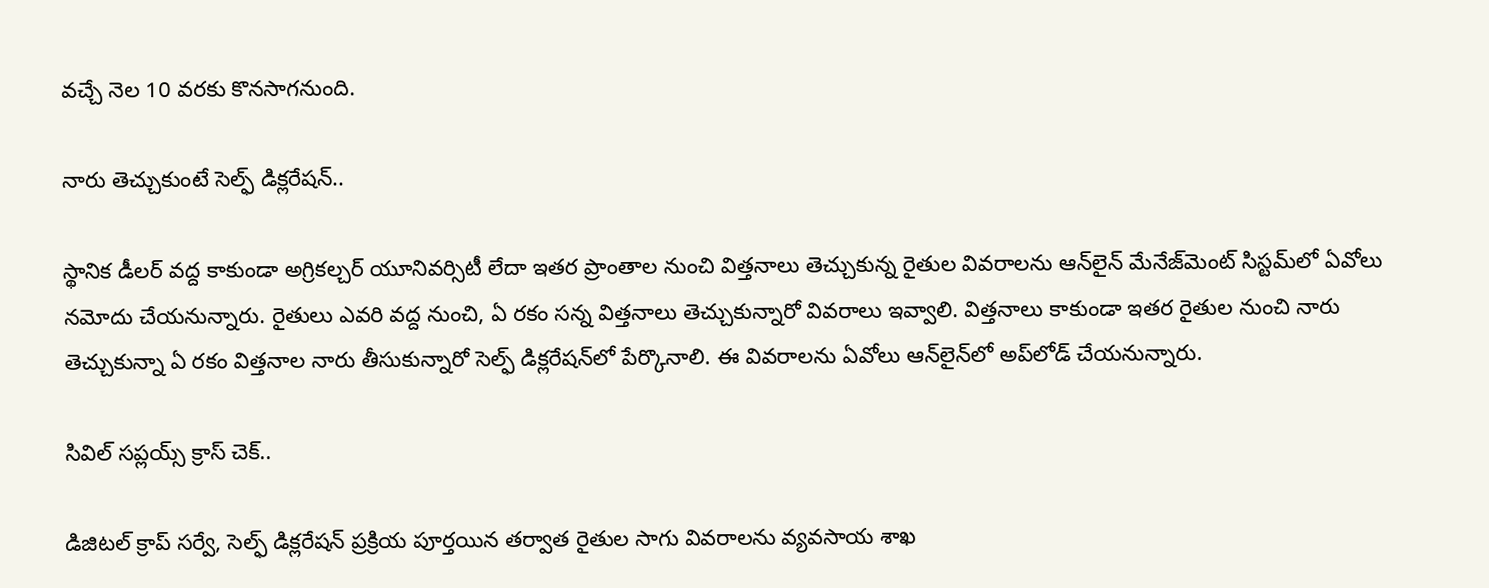వచ్చే నెల 10 వరకు కొనసాగనుంది.

నారు తెచ్చుకుంటే సెల్ఫ్ డిక్లరేషన్‌‌‌‌..

స్థానిక డీలర్‌‌‌‌ వద్ద కాకుండా అగ్రికల్చర్ యూనివర్సిటీ లేదా ఇతర ప్రాంతాల నుంచి విత్తనాలు తెచ్చుకున్న రైతుల వివరాలను ఆన్‌‌‌‌లైన్‌‌‌‌ మేనేజ్‌‌‌‌మెంట్‌‌‌‌ సిస్టమ్‌‌‌‌లో ఏవోలు నమోదు చేయనున్నారు. రైతులు ఎవరి వద్ద నుంచి, ఏ రకం సన్న విత్తనాలు తెచ్చుకున్నారో వివరాలు ఇవ్వాలి. విత్తనాలు కాకుండా ఇతర రైతుల నుంచి నారు తెచ్చుకున్నా ఏ రకం విత్తనాల నారు తీసుకున్నారో సెల్ఫ్‌‌‌‌ డిక్లరేషన్‌‌‌‌లో పేర్కొనాలి. ఈ వివరాలను ఏవోలు ఆన్‌‌‌‌లైన్‌‌‌‌లో అప్‌‌‌‌లోడ్‌‌‌‌ చేయనున్నారు.

సివిల్‌‌‌‌ సప్లయ్స్‌‌‌‌ క్రాస్‌‌‌‌ చెక్‌‌‌‌..

డిజిటల్‌‌‌‌ క్రాప్‌‌‌‌ సర్వే, సెల్ఫ్‌‌‌‌ డిక్లరేషన్‌‌‌‌ ప్రక్రియ పూర్తయిన తర్వాత రైతుల సాగు వివరాలను వ్యవసాయ శాఖ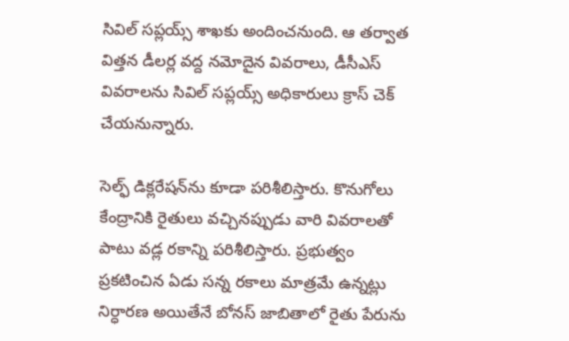సివిల్‌‌‌‌ సప్లయ్స్‌‌‌‌ శాఖకు అందించనుంది. ఆ తర్వాత విత్తన డీలర్ల వద్ద నమోదైన వివరాలు, డీసీఎస్‌‌‌‌ వివరాలను సివిల్‌‌‌‌ సప్లయ్స్‌‌‌‌ అధికారులు క్రాస్‌‌‌‌ చెక్‌‌‌‌ చేయనున్నారు.

సెల్ఫ్‌‌‌‌ డిక్లరేషన్‌‌‌‌ను కూడా పరిశీలిస్తారు. కొనుగోలు కేంద్రానికి రైతులు వచ్చినప్పుడు వారి వివరాలతో పాటు వడ్ల రకాన్ని పరిశీలిస్తారు. ప్రభుత్వం ప్రకటించిన ఏడు సన్న రకాలు మాత్రమే ఉన్నట్లు నిర్ధారణ అయితేనే బోనస్‌‌‌‌ జాబితాలో రైతు పేరును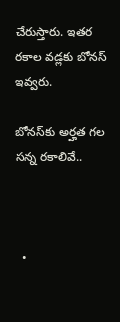చేరుస్తారు. ఇతర రకాల వడ్లకు బోనస్‌‌‌‌ ఇవ్వరు.

బోనస్‌‌‌‌కు అర్హత గల  సన్న రకాలివే..



  •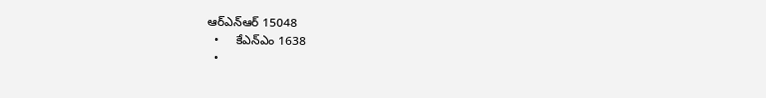ఆర్‌‌‌‌ఎన్‌‌‌‌ఆర్‌‌‌‌ 15048
  •     కేఎన్‌‌‌‌ఎం 1638
  •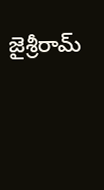జైశ్రీరామ్‌‌‌‌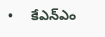•     కేఎన్‌‌‌‌ఎం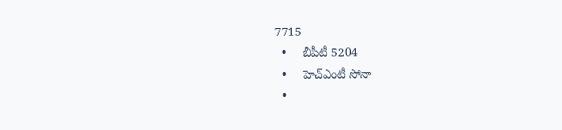7715
  •     బీపీటీ 5204
  •     హెచ్‌‌‌‌ఎంటీ సోనా
  •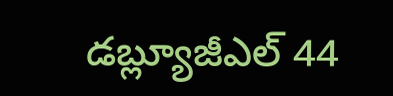డబ్ల్యూజీఎల్‌‌‌‌ 44